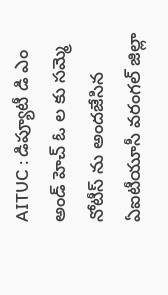AITUC : డిప్యూటీ డి ఎం అండ్ హెచ్ ఓ ల కు సమ్మె నోటీస్ ను అందజేసిన ఏఐటీయూసీ వరంగల్ జిల్లా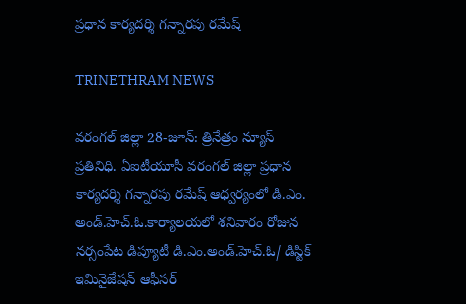ప్రధాన కార్యదర్శి గన్నారపు రమేష్

TRINETHRAM NEWS

వరంగల్ జిల్లా 28-జూన్: త్రినేత్రం న్యూస్ ప్రతినిధి. ఏఐటీయూసీ వరంగల్ జిల్లా ప్రధాన కార్యదర్శి గన్నారపు రమేష్ ఆధ్వర్యంలో డి.ఎం. అండ్.హెచ్.ఓ.కార్యాలయలో శనివారం రోజున నర్సంపేట డిప్యూటీ డి.ఎం.అండ్.హెచ్.ఓ/ డిస్టిక్ ఇమినైజేషన్ ఆఫీసర్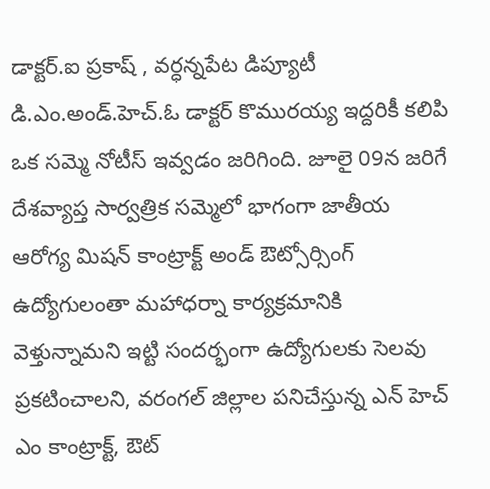డాక్టర్.ఐ ప్రకాష్ , వర్ధన్నపేట డిప్యూటీ డి.ఎం.అండ్.హెచ్.ఓ డాక్టర్ కొమురయ్య ఇద్దరికీ కలిపి ఒక సమ్మె నోటీస్ ఇవ్వడం జరిగింది. జూలై 09న జరిగే దేశవ్యాప్త సార్వత్రిక సమ్మెలో భాగంగా జాతీయ ఆరోగ్య మిషన్ కాంట్రాక్ట్ అండ్ ఔట్సోర్సింగ్ ఉద్యోగులంతా మహాధర్నా కార్యక్రమానికి వెళ్తున్నామని ఇట్టి సందర్భంగా ఉద్యోగులకు సెలవు ప్రకటించాలని, వరంగల్ జిల్లాల పనిచేస్తున్న ఎన్ హెచ్ ఎం కాంట్రాక్ట్, ఔట్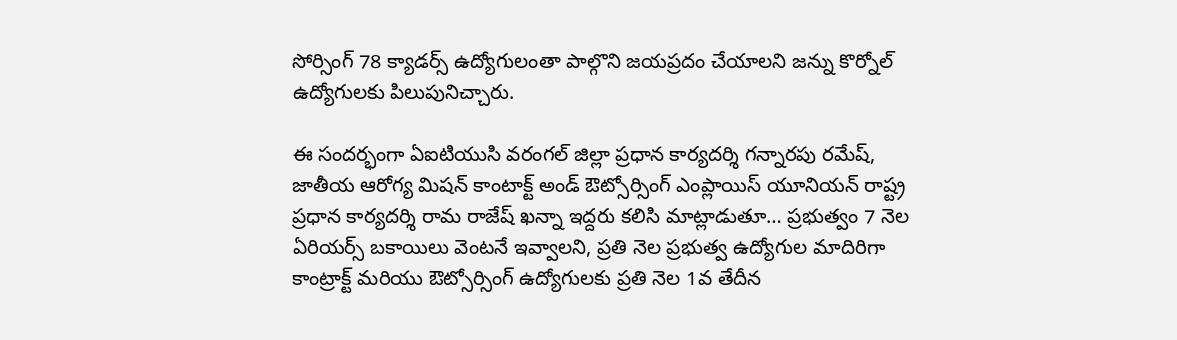సోర్సింగ్ 78 క్యాడర్స్ ఉద్యోగులంతా పాల్గొని జయప్రదం చేయాలని జన్ను కొర్నోల్ ఉద్యోగులకు పిలుపునిచ్చారు.

ఈ సందర్భంగా ఏఐటియుసి వరంగల్ జిల్లా ప్రధాన కార్యదర్శి గన్నారపు రమేష్, జాతీయ ఆరోగ్య మిషన్ కాంటాక్ట్ అండ్ ఔట్సోర్సింగ్ ఎంప్లాయిస్ యూనియన్ రాష్ట్ర ప్రధాన కార్యదర్శి రామ రాజేష్ ఖన్నా ఇద్దరు కలిసి మాట్లాడుతూ… ప్రభుత్వం 7 నెల ఏరియర్స్ బకాయిలు వెంటనే ఇవ్వాలని, ప్రతి నెల ప్రభుత్వ ఉద్యోగుల మాదిరిగా కాంట్రాక్ట్ మరియు ఔట్సోర్సింగ్ ఉద్యోగులకు ప్రతి నెల 1వ తేదీన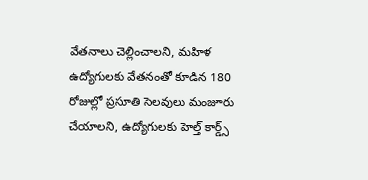వేతనాలు చెల్లించాలని, మహిళ ఉద్యోగులకు వేతనంతో కూడిన 180 రోజుల్లో ప్రసూతి సెలవులు మంజూరు చేయాలని, ఉద్యోగులకు హెల్త్ కార్డ్స్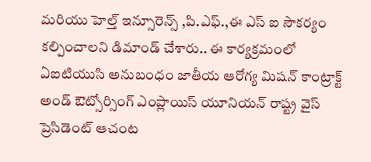మరియు హెల్త్ ఇన్సూరెన్స్ ,పి.ఎఫ్.,ఈ ఎస్ ఐ సౌకర్యం కల్పించాలని డిమాండ్ చేశారు.. ఈ కార్యక్రమంలో ఏఐటియుసి అనుబంధం జాతీయ ఆరోగ్య మిషన్ కాంట్రాక్ట్ అండ్ ఔట్సోర్సింగ్ ఎంప్లాయిస్ యూనియన్ రాష్ట్ర వైస్ ప్రెసిడెంట్ ఆచంట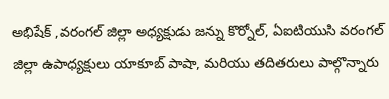అభిషేక్ ,వరంగల్ జిల్లా అధ్యక్షుడు జన్ను కొర్నోల్, ఏఐటియుసి వరంగల్ జిల్లా ఉపాధ్యక్షులు యాకూబ్ పాషా, మరియు తదితరులు పాల్గొన్నారు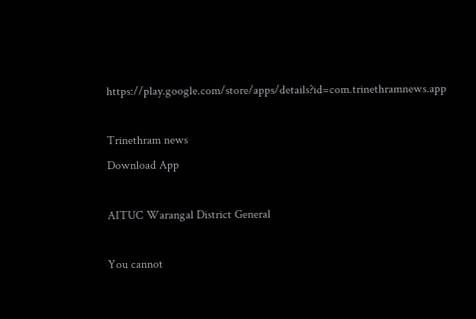https://play.google.com/store/apps/details?id=com.trinethramnews.app

Trinethram news
Download App

AITUC Warangal District General

You cannot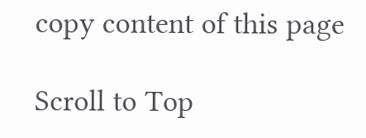copy content of this page

Scroll to Top